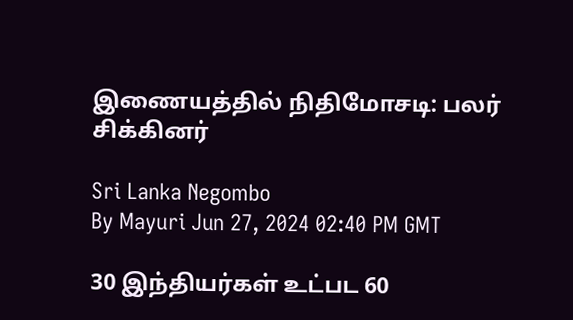இணையத்தில் நிதிமோசடி: பலர் சிக்கினர்

Sri Lanka Negombo
By Mayuri Jun 27, 2024 02:40 PM GMT

30 இந்தியர்கள் உட்பட 60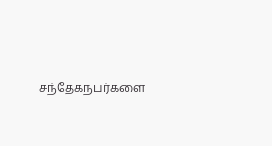சந்தேகநபர்களை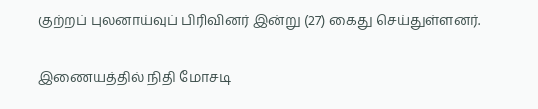குற்றப் புலனாய்வுப் பிரிவினர் இன்று (27) கைது செய்துள்ளனர்.

இணையத்தில் நிதி மோசடி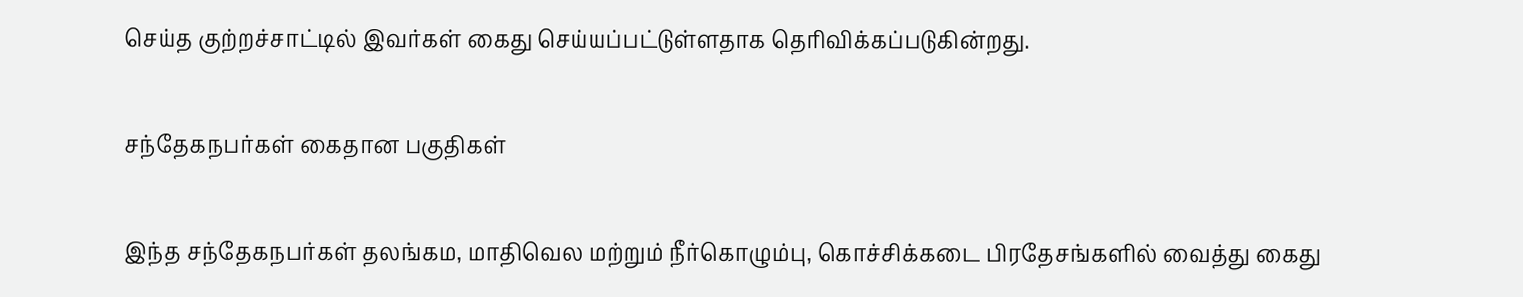செய்த குற்றச்சாட்டில் இவர்கள் கைது செய்யப்பட்டுள்ளதாக தெரிவிக்கப்படுகின்றது.

சந்தேகநபர்கள் கைதான பகுதிகள்

இந்த சந்தேகநபர்கள் தலங்கம, மாதிவெல மற்றும் நீர்கொழும்பு, கொச்சிக்கடை பிரதேசங்களில் வைத்து கைது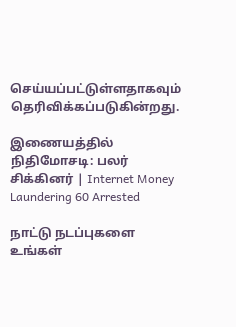செய்யப்பட்டுள்ளதாகவும் தெரிவிக்கப்படுகின்றது.

இணையத்தில் நிதிமோசடி: பலர் சிக்கினர் | Internet Money Laundering 60 Arrested

நாட்டு நடப்புகளை உங்கள்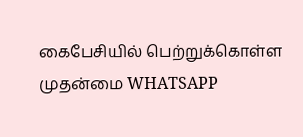கைபேசியில் பெற்றுக்கொள்ள முதன்மை WHATSAPP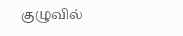குழுவில்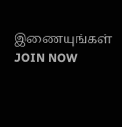இணையுங்கள் JOIN NOW